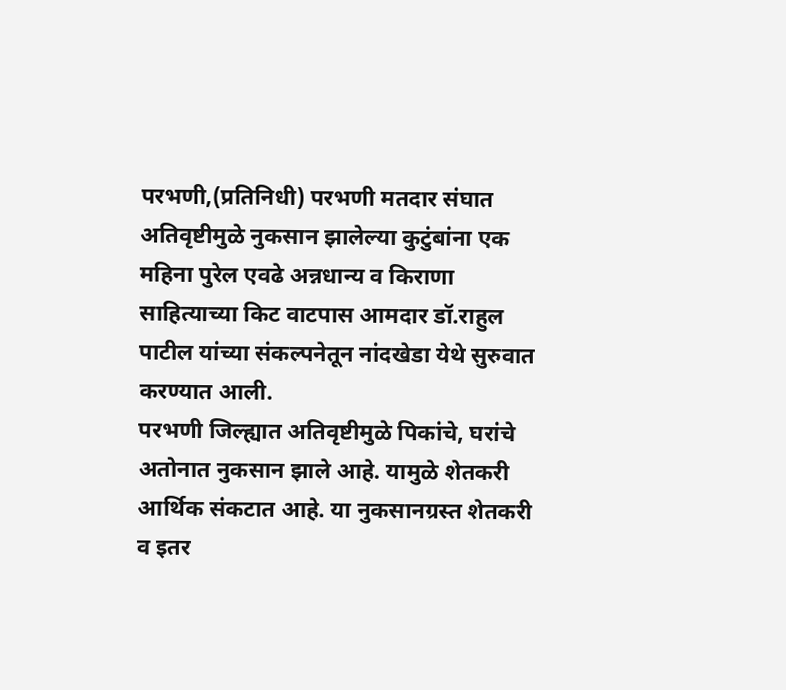परभणी,(प्रतिनिधी) परभणी मतदार संघात अतिवृष्टीमुळे नुकसान झालेल्या कुटुंबांना एक महिना पुरेल एवढे अन्नधान्य व किराणा साहित्याच्या किट वाटपास आमदार डॉ.राहुल पाटील यांच्या संकल्पनेतून नांदखेडा येथे सुरुवात करण्यात आली.
परभणी जिल्ह्यात अतिवृष्टीमुळे पिकांचे, घरांचे अतोनात नुकसान झाले आहे. यामुळे शेतकरी आर्थिक संकटात आहे. या नुकसानग्रस्त शेतकरी व इतर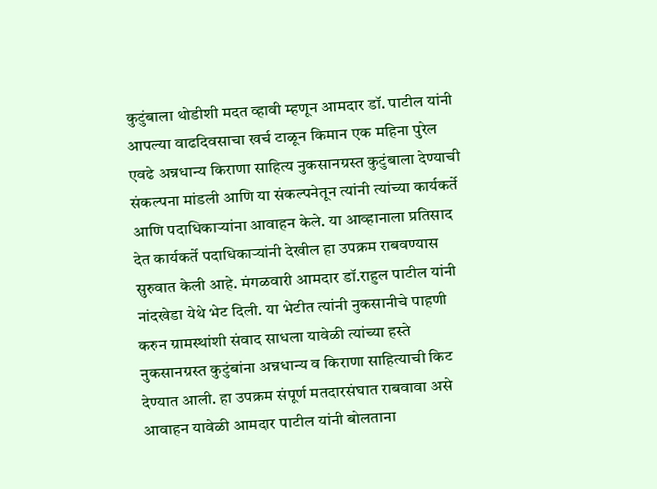कुटुंबाला थोडीशी मदत व्हावी म्हणून आमदार डॉ. पाटील यांनी आपल्या वाढदिवसाचा खर्च टाळून किमान एक महिना पुरेल एवढे अन्नधान्य किराणा साहित्य नुकसानग्रस्त कुटुंबाला देण्याची संकल्पना मांडली आणि या संकल्पनेतून त्यांनी त्यांच्या कार्यकर्ते आणि पदाधिकाऱ्यांना आवाहन केले. या आव्हानाला प्रतिसाद देत कार्यकर्ते पदाधिकाऱ्यांनी देखील हा उपक्रम राबवण्यास सुरुवात केली आहे. मंगळवारी आमदार डॉ.राहुल पाटील यांनी नांदखेडा येथे भेट दिली. या भेटीत त्यांनी नुकसानीचे पाहणी करुन ग्रामस्थांशी संवाद साधला यावेळी त्यांच्या हस्ते नुकसानग्रस्त कुटुंबांना अन्नधान्य व किराणा साहित्याची किट देण्यात आली. हा उपक्रम संपूर्ण मतदारसंघात राबवावा असे आवाहन यावेळी आमदार पाटील यांनी बोलताना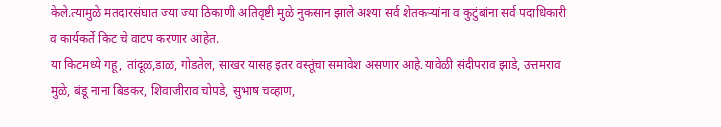केले.त्यामुळे मतदारसंघात ज्या ज्या ठिकाणी अतिवृष्टी मुळे नुकसान झाले अश्या सर्व शेतकऱ्यांना व कुटुंबांना सर्व पदाधिकारी व कार्यकर्ते किट चे वाटप करणार आहेत.
या किटमध्ये गहू, तांदूळ,डाळ, गोडतेल, साखर यासह इतर वस्तूंचा समावेश असणार आहे.यावेळी संदीपराव झाडे, उत्तमराव मुळे, बंडू नाना बिडकर, शिवाजीराव चोपडे, सुभाष चव्हाण,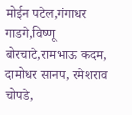मोईन पटेल,गंगाधर गाडगे,विष्णू बोरचाटे,रामभाऊ कदम, दामोधर सानप, रमेशराव चोपडे,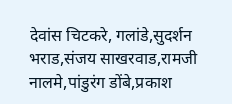देवांस चिटकरे, गलांडे,सुदर्शन भराड,संजय साखरवाड,रामजी नालमे,पांडुरंग डोंबे,प्रकाश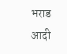भराड आदी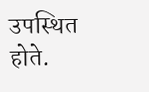उपस्थित होते.